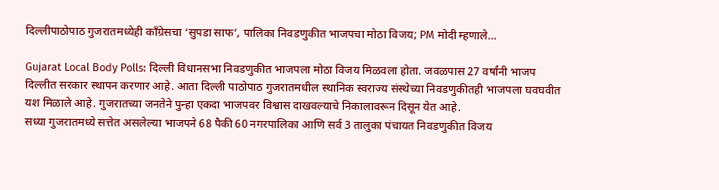दिल्लीपाठोपाठ गुजरातमध्येही काँग्रेसचा ‘सुपडा साफ’, पालिका निवडणुकीत भाजपचा मोठा विजय; PM मोदी म्हणाले…

Gujarat Local Body Polls: दिल्ली विधानसभा निवडणुकीत भाजपला मोठा विजय मिळवला होता. जवळपास 27 वर्षांनी भाजप दिल्लीत सरकार स्थापन करणार आहे. आता दिल्ली पाठोपाठ गुजरातमधील स्थानिक स्वराज्य संस्थेच्या निवडणुकीतही भाजपला घवघवीत यश मिळाले आहे. गुजरातच्या जनतेने पुन्हा एकदा भाजपवर विश्वास दाखवल्याचे निकालावरून दिसून येत आहे.
सध्या गुजरातमध्ये सत्तेत असलेल्या भाजपने 68 पैकी 60 नगरपालिका आणि सर्व 3 तालुका पंचायत निवडणुकीत विजय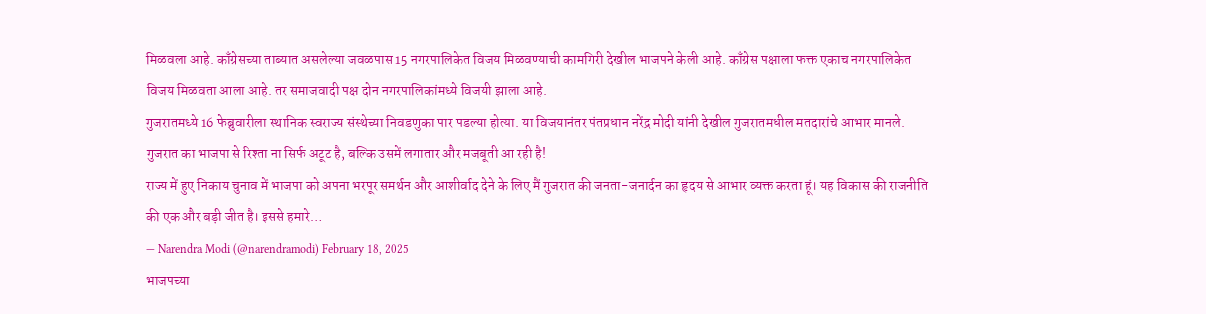मिळवला आहे. काँग्रेसच्या ताब्यात असलेल्या जवळपास 15 नगरपालिकेत विजय मिळवण्याची कामगिरी देखील भाजपने केली आहे. काँग्रेस पक्षाला फक्त एकाच नगरपालिकेत विजय मिळवता आला आहे. तर समाजवादी पक्ष दोन नगरपालिकांमध्ये विजयी झाला आहे.
गुजरातमध्ये 16 फेब्रुवारीला स्थानिक स्वराज्य संस्थेच्या निवडणुका पार पडल्या होत्या. या विजयानंतर पंतप्रधान नरेंद्र मोदी यांनी देखील गुजरातमधील मतदारांचे आभार मानले.
गुजरात का भाजपा से रिश्ता ना सिर्फ अटूट है, बल्कि उसमें लगातार और मजबूती आ रही है!
राज्य में हुए निकाय चुनाव में भाजपा को अपना भरपूर समर्थन और आशीर्वाद देने के लिए मैं गुजरात की जनता-जनार्दन का हृदय से आभार व्यक्त करता हूं। यह विकास की राजनीति की एक और बड़ी जीत है। इससे हमारे…
— Narendra Modi (@narendramodi) February 18, 2025
भाजपच्या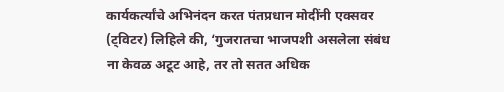कार्यकर्त्यांचे अभिनंदन करत पंतप्रधान मोदींनी एक्सवर (ट्विटर) लिहिले की, ‘गुजरातचा भाजपशी असलेला संबंध ना केवळ अटूट आहे, तर तो सतत अधिक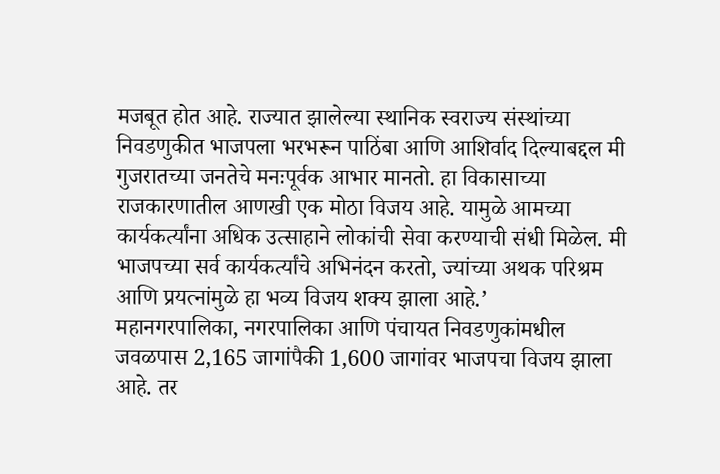मजबूत होत आहे. राज्यात झालेल्या स्थानिक स्वराज्य संस्थांच्या निवडणुकीत भाजपला भरभरून पाठिंबा आणि आशिर्वाद दिल्याबद्दल मी गुजरातच्या जनतेचे मनःपूर्वक आभार मानतो. हा विकासाच्या राजकारणातील आणखी एक मोठा विजय आहे. यामुळे आमच्या कार्यकर्त्यांना अधिक उत्साहाने लोकांची सेवा करण्याची संधी मिळेल. मी भाजपच्या सर्व कार्यकर्त्यांचे अभिनंदन करतो, ज्यांच्या अथक परिश्रम आणि प्रयत्नांमुळे हा भव्य विजय शक्य झाला आहे.’
महानगरपालिका, नगरपालिका आणि पंचायत निवडणुकांमधील जवळपास 2,165 जागांपैकी 1,600 जागांवर भाजपचा विजय झाला आहे. तर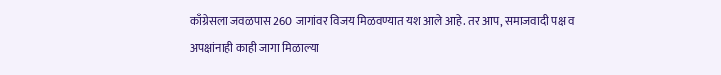काँग्रेसला जवळपास 260 जागांवर विजय मिळवण्यात यश आले आहे. तर आप, समाजवादी पक्ष व अपक्षांनाही काही जागा मिळाल्या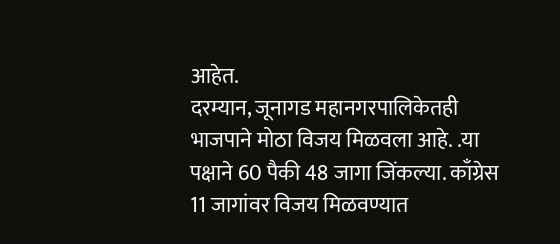आहेत.
दरम्यान, जूनागड महानगरपालिकेतही भाजपाने मोठा विजय मिळवला आहे. .या पक्षाने 60 पैकी 48 जागा जिंकल्या. काँग्रेस 11 जागांवर विजय मिळवण्यात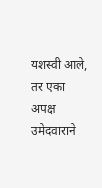यशस्वी आले, तर एका अपक्ष उमेदवाराने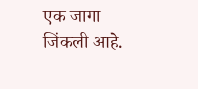एक जागा जिंकली आहे.